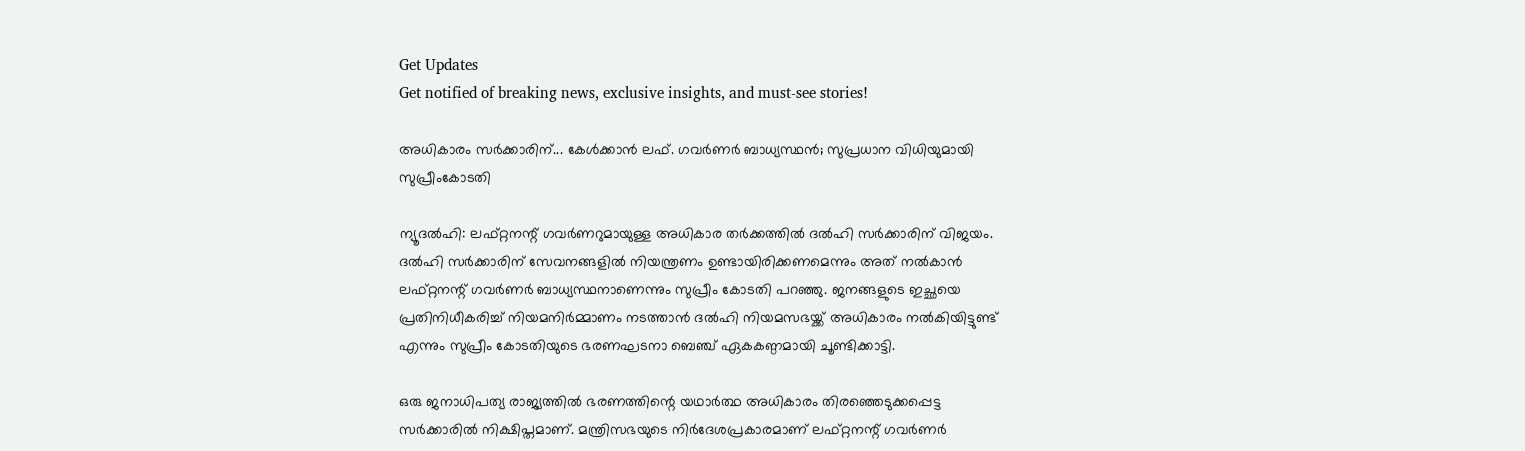Get Updates
Get notified of breaking news, exclusive insights, and must-see stories!

അധികാരം സര്‍ക്കാരിന്... കേള്‍ക്കാന്‍ ലഫ്. ഗവര്‍ണര്‍ ബാധ്യസ്ഥന്‍; സുപ്രധാന വിധിയുമായി സുപ്രീംകോടതി

ന്യൂദല്‍ഹി: ലഫ്റ്റനന്റ് ഗവര്‍ണറുമായുള്ള അധികാര തര്‍ക്കത്തില്‍ ദല്‍ഹി സര്‍ക്കാരിന് വിജയം. ദല്‍ഹി സര്‍ക്കാരിന് സേവനങ്ങളില്‍ നിയന്ത്രണം ഉണ്ടായിരിക്കണമെന്നും അത് നല്‍കാന്‍ ലഫ്റ്റനന്റ് ഗവര്‍ണര്‍ ബാധ്യസ്ഥനാണെന്നും സുപ്രീം കോടതി പറഞ്ഞു. ജനങ്ങളുടെ ഇച്ഛയെ പ്രതിനിധീകരിച്ച് നിയമനിര്‍മ്മാണം നടത്താന്‍ ദല്‍ഹി നിയമസഭയ്ക്ക് അധികാരം നല്‍കിയിട്ടുണ്ട് എന്നും സുപ്രീം കോടതിയുടെ ഭരണഘടനാ ബെഞ്ച് ഏകകണ്ഠമായി ചൂണ്ടിക്കാട്ടി.

ഒരു ജനാധിപത്യ രാജ്യത്തില്‍ ഭരണത്തിന്റെ യഥാര്‍ത്ഥ അധികാരം തിരഞ്ഞെടുക്കപ്പെട്ട സര്‍ക്കാരില്‍ നിക്ഷിപ്തമാണ്. മന്ത്രിസഭയുടെ നിര്‍ദേശപ്രകാരമാണ് ലഫ്റ്റനന്റ് ഗവര്‍ണര്‍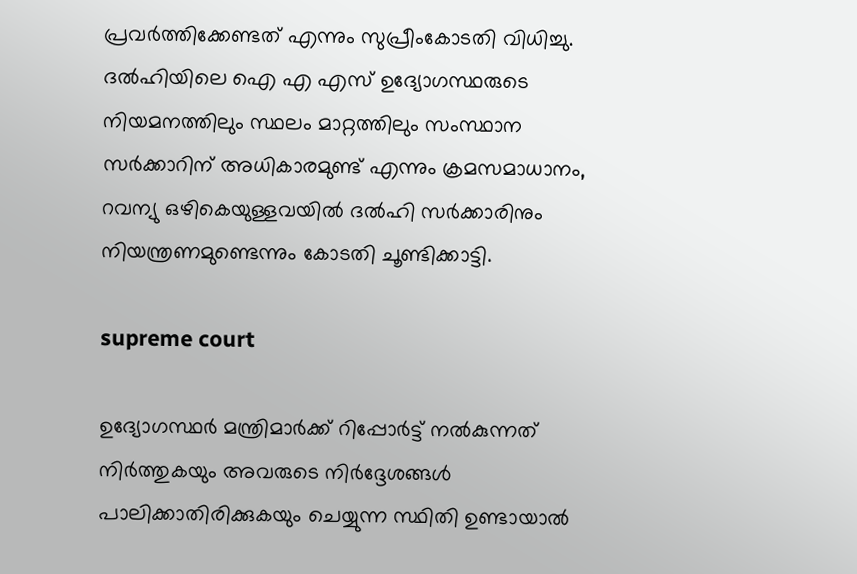പ്രവര്‍ത്തിക്കേണ്ടത് എന്നും സുപ്രീംകോടതി വിധിച്ചു. ദല്‍ഹിയിലെ ഐ എ എസ് ഉദ്യോഗസ്ഥരുടെ നിയമനത്തിലും സ്ഥലം മാറ്റത്തിലും സംസ്ഥാന സര്‍ക്കാറിന് അധികാരമുണ്ട് എന്നും ക്രമസമാധാനം, റവന്യു ഒഴികെയുള്ളവയില്‍ ദല്‍ഹി സര്‍ക്കാരിനും നിയന്ത്രണമുണ്ടെന്നും കോടതി ചൂണ്ടിക്കാട്ടി.

supreme court

ഉദ്യോഗസ്ഥര്‍ മന്ത്രിമാര്‍ക്ക് റിപ്പോര്‍ട്ട് നല്‍കുന്നത് നിര്‍ത്തുകയും അവരുടെ നിര്‍ദ്ദേശങ്ങള്‍ പാലിക്കാതിരിക്കുകയും ചെയ്യുന്ന സ്ഥിതി ഉണ്ടായാല്‍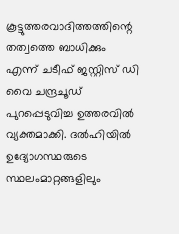കൂട്ടുത്തരവാദിത്തത്തിന്റെ തത്വത്തെ ബാധിക്കും എന്ന് ചടീഫ് ജസ്റ്റിസ് ഡി വൈ ചന്ദ്രചൂഡ് പുറപ്പെടുവിച്ച ഉത്തരവില്‍ വ്യക്തമാക്കി. ദല്‍ഹിയില്‍ ഉദ്യോഗസ്ഥരുടെ സ്ഥലംമാറ്റങ്ങളിലും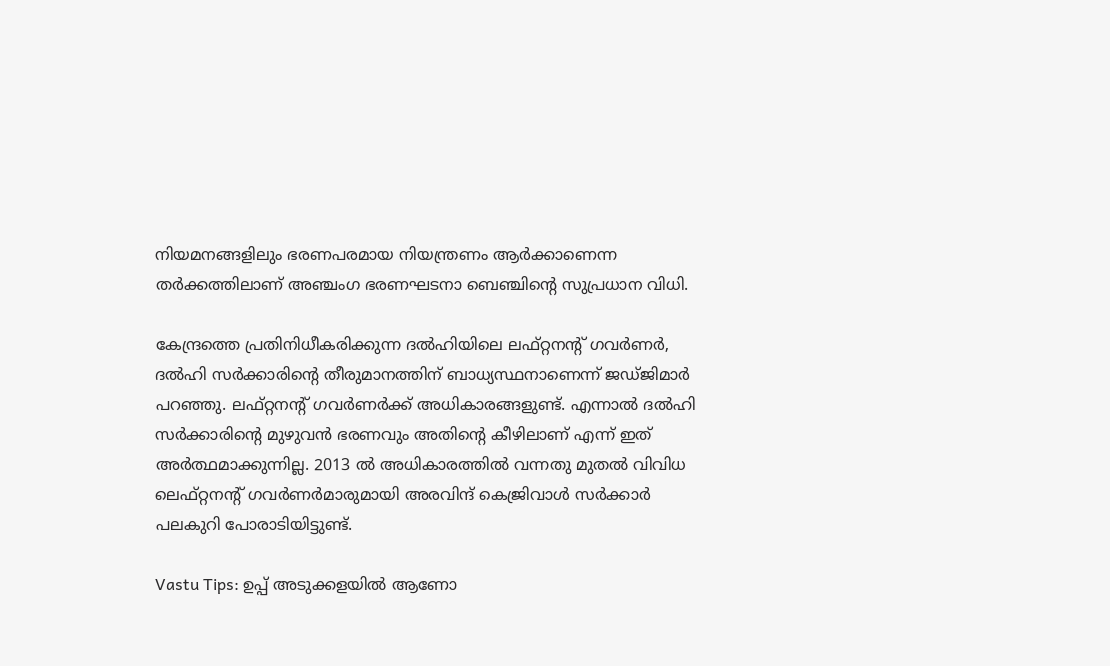നിയമനങ്ങളിലും ഭരണപരമായ നിയന്ത്രണം ആര്‍ക്കാണെന്ന തര്‍ക്കത്തിലാണ് അഞ്ചംഗ ഭരണഘടനാ ബെഞ്ചിന്റെ സുപ്രധാന വിധി.

കേന്ദ്രത്തെ പ്രതിനിധീകരിക്കുന്ന ദല്‍ഹിയിലെ ലഫ്റ്റനന്റ് ഗവര്‍ണര്‍, ദല്‍ഹി സര്‍ക്കാരിന്റെ തീരുമാനത്തിന് ബാധ്യസ്ഥനാണെന്ന് ജഡ്ജിമാര്‍ പറഞ്ഞു. ലഫ്റ്റനന്റ് ഗവര്‍ണര്‍ക്ക് അധികാരങ്ങളുണ്ട്. എന്നാല്‍ ദല്‍ഹി സര്‍ക്കാരിന്റെ മുഴുവന്‍ ഭരണവും അതിന്റെ കീഴിലാണ് എന്ന് ഇത് അര്‍ത്ഥമാക്കുന്നില്ല. 2013 ല്‍ അധികാരത്തില്‍ വന്നതു മുതല്‍ വിവിധ ലെഫ്റ്റനന്റ് ഗവര്‍ണര്‍മാരുമായി അരവിന്ദ് കെജ്രിവാള്‍ സര്‍ക്കാര്‍ പലകുറി പോരാടിയിട്ടുണ്ട്.

Vastu Tips: ഉപ്പ് അടുക്കളയില്‍ ആണോ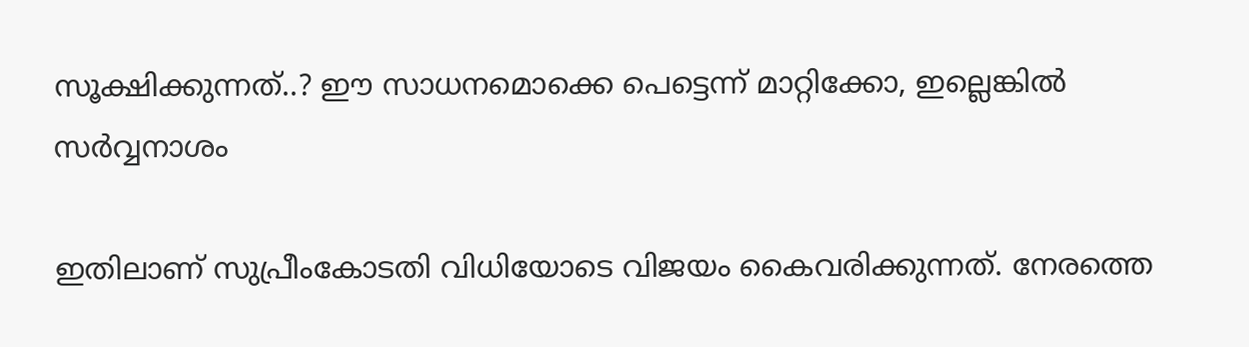സൂക്ഷിക്കുന്നത്..? ഈ സാധനമൊക്കെ പെട്ടെന്ന് മാറ്റിക്കോ, ഇല്ലെങ്കില്‍ സര്‍വ്വനാശം

ഇതിലാണ് സുപ്രീംകോടതി വിധിയോടെ വിജയം കൈവരിക്കുന്നത്. നേരത്തെ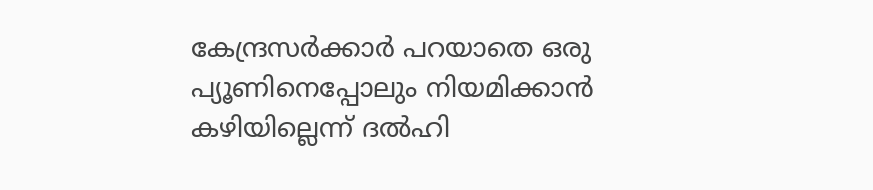കേന്ദ്രസര്‍ക്കാര്‍ പറയാതെ ഒരു പ്യൂണിനെപ്പോലും നിയമിക്കാന്‍ കഴിയില്ലെന്ന് ദല്‍ഹി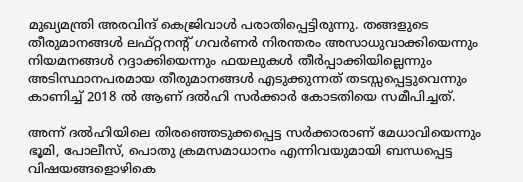മുഖ്യമന്ത്രി അരവിന്ദ് കെജ്രിവാള്‍ പരാതിപ്പെട്ടിരുന്നു. തങ്ങളുടെ തീരുമാനങ്ങള്‍ ലഫ്റ്റനന്റ് ഗവര്‍ണര്‍ നിരന്തരം അസാധുവാക്കിയെന്നും നിയമനങ്ങള്‍ റദ്ദാക്കിയെന്നും ഫയലുകള്‍ തീര്‍പ്പാക്കിയില്ലെന്നും അടിസ്ഥാനപരമായ തീരുമാനങ്ങള്‍ എടുക്കുന്നത് തടസ്സപ്പെട്ടുവെന്നും കാണിച്ച് 2018 ല്‍ ആണ് ദല്‍ഹി സര്‍ക്കാര്‍ കോടതിയെ സമീപിച്ചത്.

അന്ന് ദല്‍ഹിയിലെ തിരഞ്ഞെടുക്കപ്പെട്ട സര്‍ക്കാരാണ് മേധാവിയെന്നും ഭൂമി, പോലീസ്, പൊതു ക്രമസമാധാനം എന്നിവയുമായി ബന്ധപ്പെട്ട വിഷയങ്ങളൊഴികെ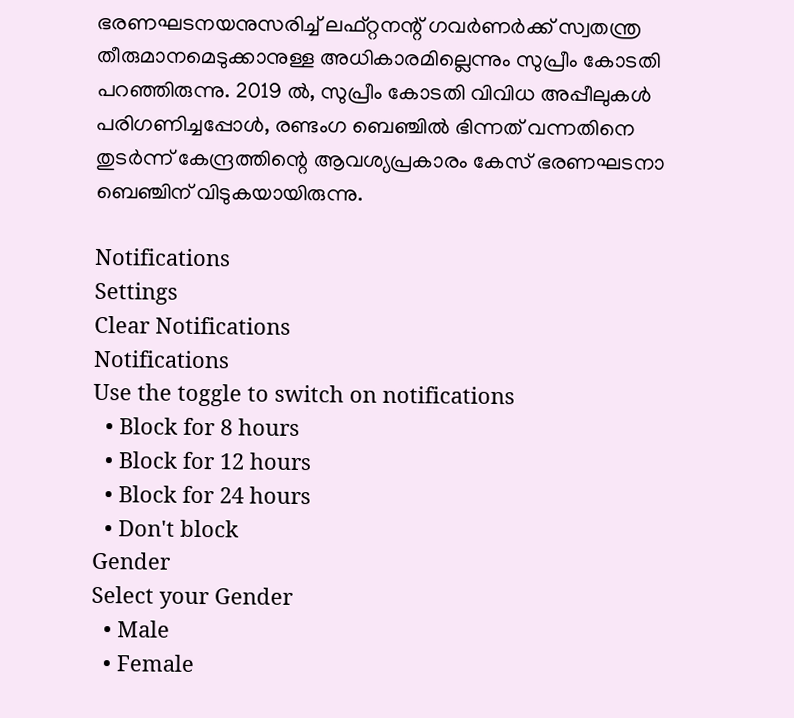ഭരണഘടനയനുസരിച്ച് ലഫ്റ്റനന്റ് ഗവര്‍ണര്‍ക്ക് സ്വതന്ത്ര തീരുമാനമെടുക്കാനുള്ള അധികാരമില്ലെന്നും സുപ്രീം കോടതി പറഞ്ഞിരുന്നു. 2019 ല്‍, സുപ്രീം കോടതി വിവിധ അപ്പീലുകള്‍ പരിഗണിച്ചപ്പോള്‍, രണ്ടംഗ ബെഞ്ചില്‍ ഭിന്നത് വന്നതിനെ തുടര്‍ന്ന് കേന്ദ്രത്തിന്റെ ആവശ്യപ്രകാരം കേസ് ഭരണഘടനാ ബെഞ്ചിന് വിടുകയായിരുന്നു.

Notifications
Settings
Clear Notifications
Notifications
Use the toggle to switch on notifications
  • Block for 8 hours
  • Block for 12 hours
  • Block for 24 hours
  • Don't block
Gender
Select your Gender
  • Male
  • Female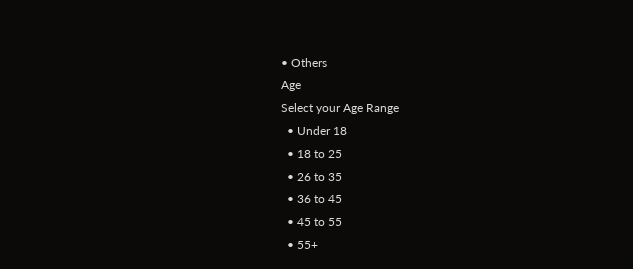• Others
Age
Select your Age Range
  • Under 18
  • 18 to 25
  • 26 to 35
  • 36 to 45
  • 45 to 55
  • 55+